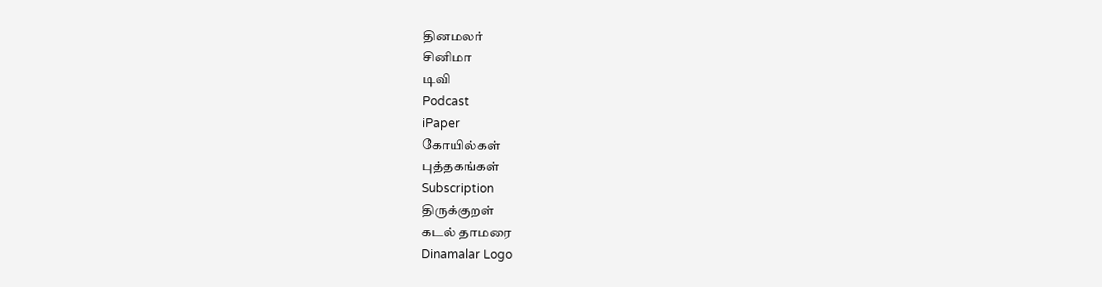தினமலர்
சினிமா
டிவி
Podcast
iPaper
கோயில்கள்
புத்தகங்கள்
Subscription
திருக்குறள்
கடல் தாமரை
Dinamalar Logo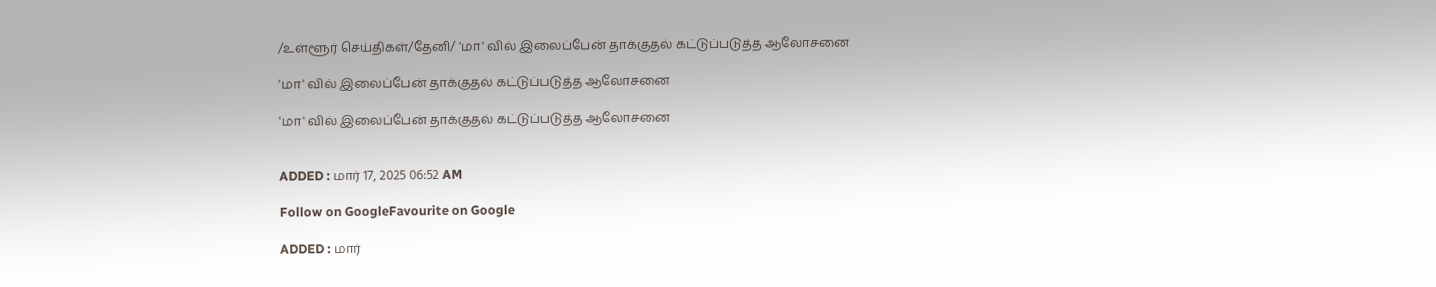/உள்ளூர் செய்திகள்/தேனி/ 'மா' வில் இலைப்பேன் தாக்குதல் கட்டுப்படுத்த ஆலோசனை

'மா' வில் இலைப்பேன் தாக்குதல் கட்டுப்படுத்த ஆலோசனை

'மா' வில் இலைப்பேன் தாக்குதல் கட்டுப்படுத்த ஆலோசனை


ADDED : மார் 17, 2025 06:52 AM

Follow on GoogleFavourite on Google

ADDED : மார்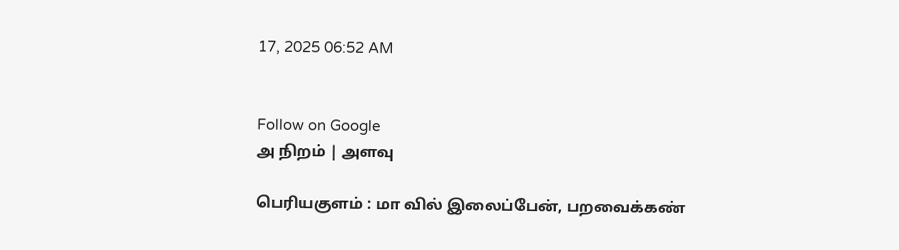17, 2025 06:52 AM


Follow on Google
அ நிறம் | அளவு

பெரியகுளம் : மா வில் இலைப்பேன், பறவைக்கண்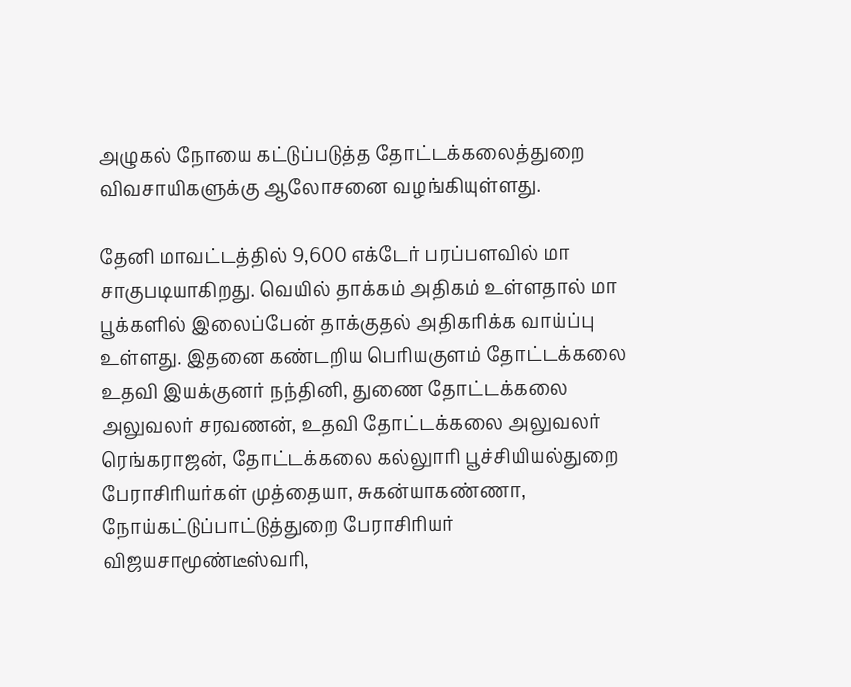அழுகல் நோயை கட்டுப்படுத்த தோட்டக்கலைத்துறை விவசாயிகளுக்கு ஆலோசனை வழங்கியுள்ளது.

தேனி மாவட்டத்தில் 9,600 எக்டேர் பரப்பளவில் மா சாகுபடியாகிறது. வெயில் தாக்கம் அதிகம் உள்ளதால் மா பூக்களில் இலைப்பேன் தாக்குதல் அதிகரிக்க வாய்ப்பு உள்ளது. இதனை கண்டறிய பெரியகுளம் தோட்டக்கலை உதவி இயக்குனர் நந்தினி, துணை தோட்டக்கலை அலுவலர் சரவணன், உதவி தோட்டக்கலை அலுவலர் ரெங்கராஜன், தோட்டக்கலை கல்லுாரி பூச்சியியல்துறை பேராசிரியர்கள் முத்தையா, சுகன்யாகண்ணா, நோய்கட்டுப்பாட்டுத்துறை பேராசிரியர் விஜயசாமூண்டீஸ்வரி,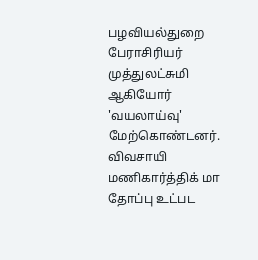பழவியல்துறை பேராசிரியர் முத்துலட்சுமி ஆகியோர் 'வயலாய்வு' மேற்கொண்டனர். விவசாயி மணிகார்த்திக் மா தோப்பு உட்பட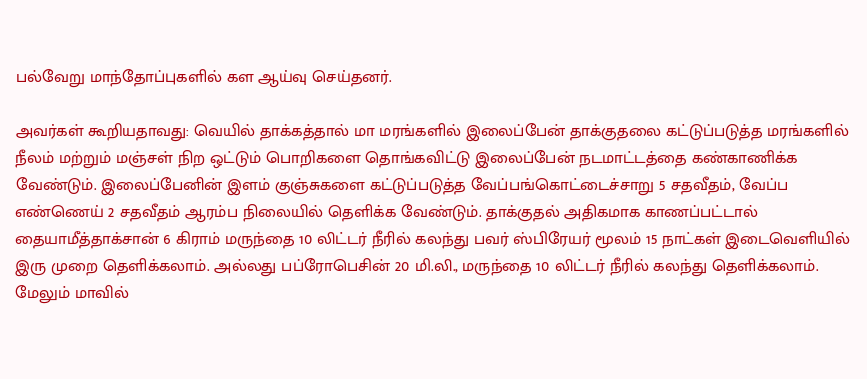பல்வேறு மாந்தோப்புகளில் கள ஆய்வு செய்தனர்.

அவர்கள் கூறியதாவது: வெயில் தாக்கத்தால் மா மரங்களில் இலைப்பேன் தாக்குதலை கட்டுப்படுத்த மரங்களில் நீலம் மற்றும் மஞ்சள் நிற ஒட்டும் பொறிகளை தொங்கவிட்டு இலைப்பேன் நடமாட்டத்தை கண்காணிக்க வேண்டும். இலைப்பேனின் இளம் குஞ்சுகளை கட்டுப்படுத்த வேப்பங்கொட்டைச்சாறு 5 சதவீதம், வேப்ப எண்ணெய் 2 சதவீதம் ஆரம்ப நிலையில் தெளிக்க வேண்டும். தாக்குதல் அதிகமாக காணப்பட்டால் தையாமீத்தாக்சான் 6 கிராம் மருந்தை 10 லிட்டர் நீரில் கலந்து பவர் ஸ்பிரேயர் மூலம் 15 நாட்கள் இடைவெளியில் இரு முறை தெளிக்கலாம். அல்லது பப்ரோபெசின் 20 மி.லி., மருந்தை 10 லிட்டர் நீரில் கலந்து தெளிக்கலாம். மேலும் மாவில்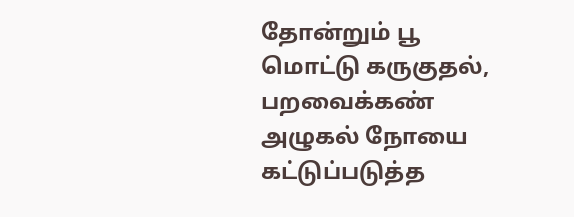தோன்றும் பூ மொட்டு கருகுதல், பறவைக்கண் அழுகல் நோயை கட்டுப்படுத்த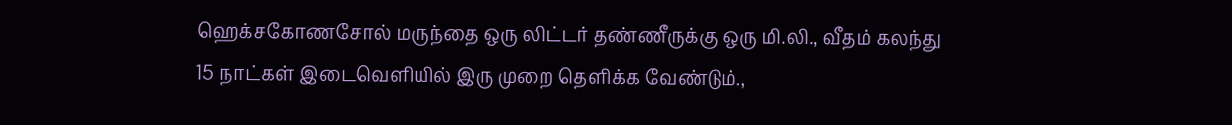ஹெக்சகோணசோல் மருந்தை ஒரு லிட்டர் தண்ணீருக்கு ஒரு மி.லி., வீதம் கலந்து 15 நாட்கள் இடைவெளியில் இரு முறை தெளிக்க வேண்டும்.,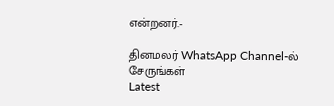என்றனர்.-

தினமலர் WhatsApp Channel-ல் சேருங்கள்
Latest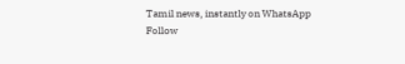Tamil news, instantly on WhatsApp
Follow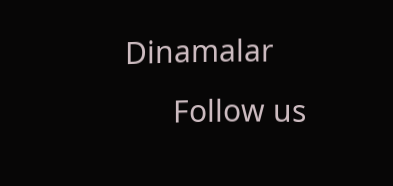Dinamalar
      Follow us